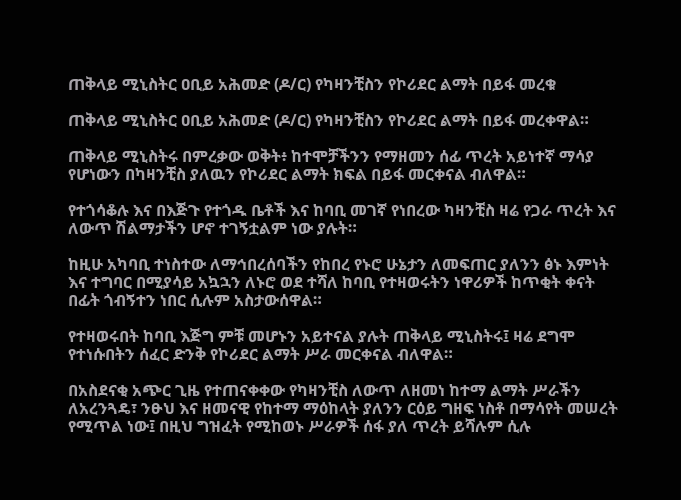ጠቅላይ ሚኒስትር ዐቢይ አሕመድ (ዶ/ር) የካዛንቺስን የኮሪደር ልማት በይፋ መረቁ

ጠቅላይ ሚኒስትር ዐቢይ አሕመድ (ዶ/ር) የካዛንቺስን የኮሪደር ልማት በይፋ መረቀዋል።

ጠቅላይ ሚኒስትሩ በምረቃው ወቅት፥ ከተሞቻችንን የማዘመን ሰፊ ጥረት አይነተኛ ማሳያ የሆነውን በካዛንቺስ ያለዉን የኮሪደር ልማት ክፍል በይፋ መርቀናል ብለዋል።

የተጎሳቆሉ እና በእጅጉ የተጎዱ ቤቶች እና ከባቢ መገኛ የነበረው ካዛንቺስ ዛሬ የጋራ ጥረት እና ለውጥ ሽልማታችን ሆኖ ተገኝቷልም ነው ያሉት።

ከዚሁ አካባቢ ተነስተው ለማኅበረሰባችን የከበረ የኑሮ ሁኔታን ለመፍጠር ያለንን ፅኑ እምነት እና ተግባር በሚያሳይ አኳኋን ለኑሮ ወደ ተሻለ ከባቢ የተዛወሩትን ነዋሪዎች ከጥቂት ቀናት በፊት ጎብኝተን ነበር ሲሉም አስታውሰዋል።

የተዛወሩበት ከባቢ እጅግ ምቹ መሆኑን አይተናል ያሉት ጠቅላይ ሚኒስትሩ፤ ዛሬ ደግሞ የተነሱበትን ሰፈር ድንቅ የኮሪደር ልማት ሥራ መርቀናል ብለዋል።

በአስደናቂ አጭር ጊዜ የተጠናቀቀው የካዛንቺስ ለውጥ ለዘመነ ከተማ ልማት ሥራችን ለአረንጓዴ፣ ንፁህ እና ዘመናዊ የከተማ ማዕከላት ያለንን ርዕይ ግዘፍ ነስቶ በማሳየት መሠረት የሚጥል ነው፤ በዚህ ግዝፈት የሚከወኑ ሥራዎች ሰፋ ያለ ጥረት ይሻሉም ሲሉ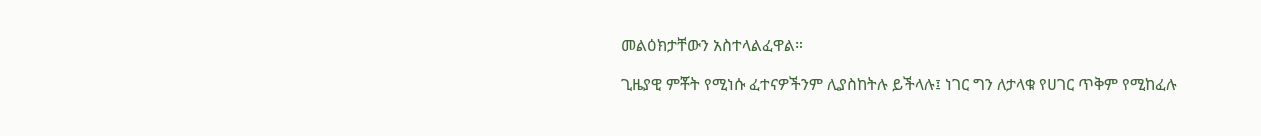መልዕክታቸውን አስተላልፈዋል።

ጊዜያዊ ምቾት የሚነሱ ፈተናዎችንም ሊያስከትሉ ይችላሉ፤ ነገር ግን ለታላቁ የሀገር ጥቅም የሚከፈሉ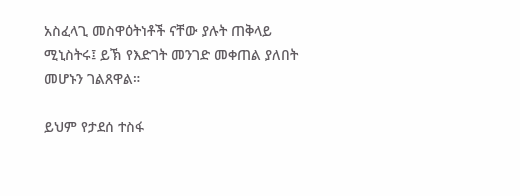አስፈላጊ መስዋዕትነቶች ናቸው ያሉት ጠቅላይ ሚኒስትሩ፤ ይኽ የእድገት መንገድ መቀጠል ያለበት መሆኑን ገልጸዋል።

ይህም የታደሰ ተስፋ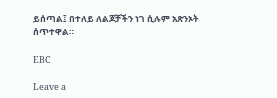ይሰጣል፤ በተለይ ለልጆቻችን ነገ ሲሉም አጽንኦት ሰጥተዋል።

EBC

Leave a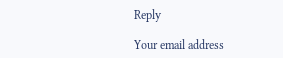Reply

Your email address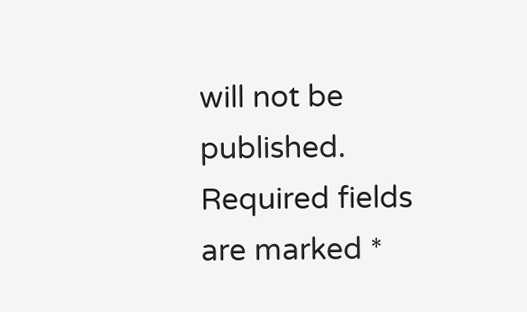will not be published. Required fields are marked *